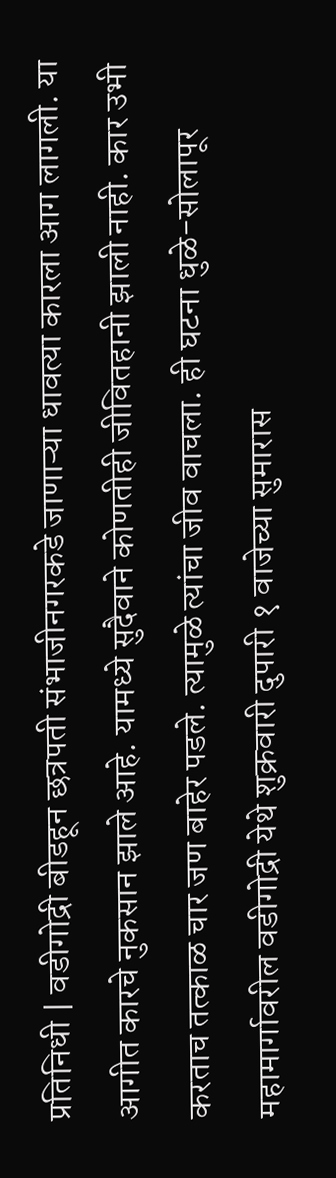प्रतिनिधी | वडीगोद्री बीडहून छत्रपती संभाजीनगरकडे जाणाऱ्या धावत्या कारला आग लागली. या आगीत कारचे नुकसान झाले आहे. यामध्ये सुदैवाने कोणतीही जीवितहानी झाली नाही. कार उभी करताच तत्काळ चार जण बाहेर पडले. त्यामुळे त्यांचा जीव वाचला. ही घटना धुळे-सोलापूर महामार्गावरील वडीगोद्री येथे शुक्रवारी दुपारी १ वाजेच्या सुमारास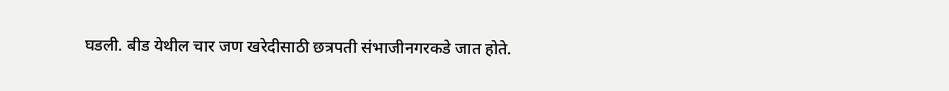घडली. बीड येथील चार जण खरेदीसाठी छत्रपती संभाजीनगरकडे जात होते.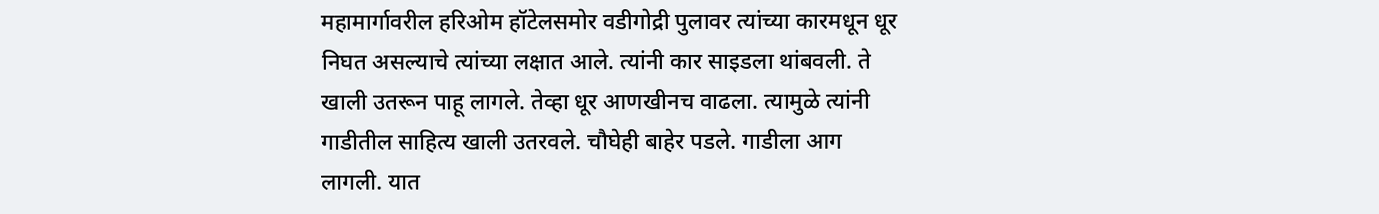महामार्गावरील हरिओम हॉटेलसमोर वडीगोद्री पुलावर त्यांच्या कारमधून धूर निघत असल्याचे त्यांच्या लक्षात आले. त्यांनी कार साइडला थांबवली. ते खाली उतरून पाहू लागले. तेव्हा धूर आणखीनच वाढला. त्यामुळे त्यांनी गाडीतील साहित्य खाली उतरवले. चौघेही बाहेर पडले. गाडीला आग लागली. यात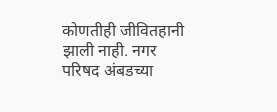कोणतीही जीवितहानी झाली नाही. नगर परिषद अंबडच्या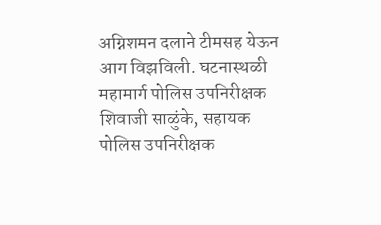अग्निशमन दलाने टीमसह येऊन आग विझविली. घटनास्थळी महामार्ग पोलिस उपनिरीक्षक शिवाजी साळुंके, सहायक पोलिस उपनिरीक्षक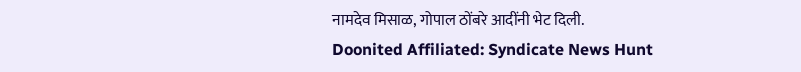नामदेव मिसाळ, गोपाल ठोंबरे आदींनी भेट दिली.
Doonited Affiliated: Syndicate News Hunt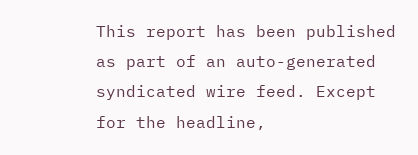This report has been published as part of an auto-generated syndicated wire feed. Except for the headline,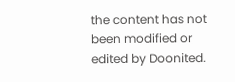the content has not been modified or edited by Doonited.